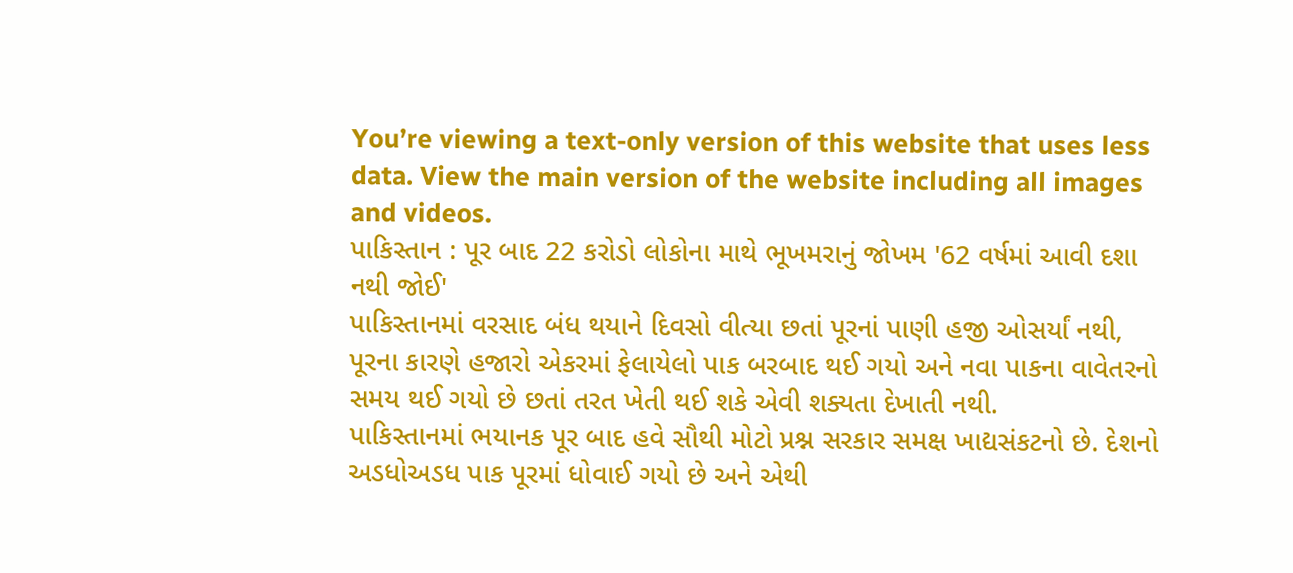You’re viewing a text-only version of this website that uses less data. View the main version of the website including all images and videos.
પાકિસ્તાન : પૂર બાદ 22 કરોડો લોકોના માથે ભૂખમરાનું જોખમ '62 વર્ષમાં આવી દશા નથી જોઈ'
પાકિસ્તાનમાં વરસાદ બંધ થયાને દિવસો વીત્યા છતાં પૂરનાં પાણી હજી ઓસર્યાં નથી, પૂરના કારણે હજારો એકરમાં ફેલાયેલો પાક બરબાદ થઈ ગયો અને નવા પાકના વાવેતરનો સમય થઈ ગયો છે છતાં તરત ખેતી થઈ શકે એવી શક્યતા દેખાતી નથી.
પાકિસ્તાનમાં ભયાનક પૂર બાદ હવે સૌથી મોટો પ્રશ્ન સરકાર સમક્ષ ખાદ્યસંકટનો છે. દેશનો અડધોઅડધ પાક પૂરમાં ધોવાઈ ગયો છે અને એથી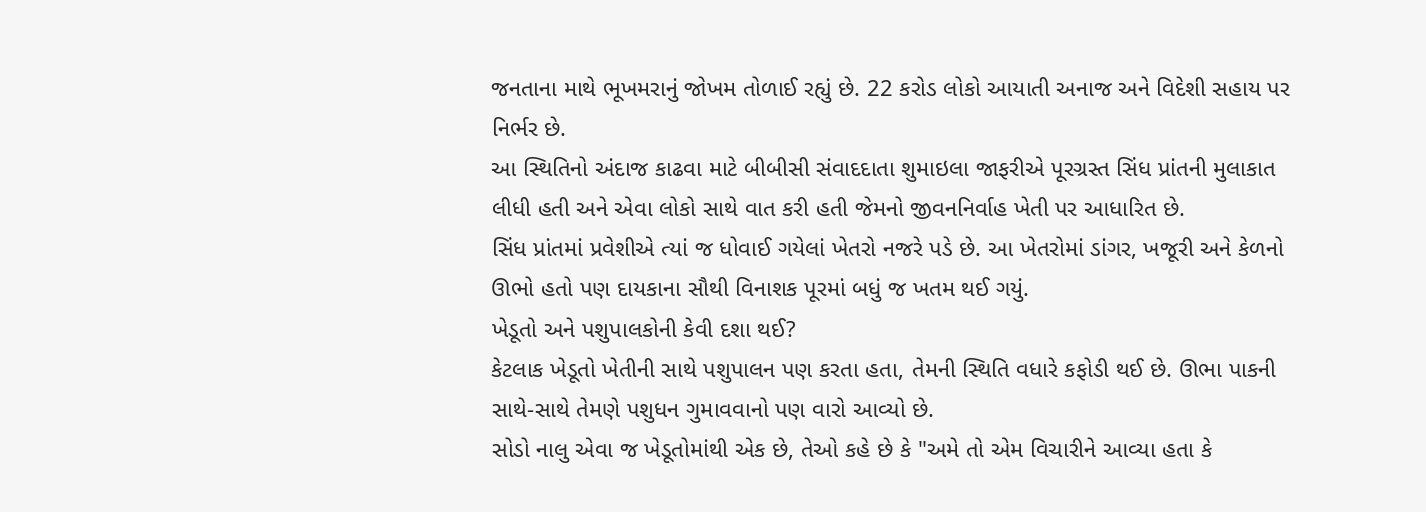જનતાના માથે ભૂખમરાનું જોખમ તોળાઈ રહ્યું છે. 22 કરોડ લોકો આયાતી અનાજ અને વિદેશી સહાય પર નિર્ભર છે.
આ સ્થિતિનો અંદાજ કાઢવા માટે બીબીસી સંવાદદાતા શુમાઇલા જાફરીએ પૂરગ્રસ્ત સિંધ પ્રાંતની મુલાકાત લીધી હતી અને એવા લોકો સાથે વાત કરી હતી જેમનો જીવનનિર્વાહ ખેતી પર આધારિત છે.
સિંધ પ્રાંતમાં પ્રવેશીએ ત્યાં જ ધોવાઈ ગયેલાં ખેતરો નજરે પડે છે. આ ખેતરોમાં ડાંગર, ખજૂરી અને કેળનો ઊભો હતો પણ દાયકાના સૌથી વિનાશક પૂરમાં બધું જ ખતમ થઈ ગયું.
ખેડૂતો અને પશુપાલકોની કેવી દશા થઈ?
કેટલાક ખેડૂતો ખેતીની સાથે પશુપાલન પણ કરતા હતા, તેમની સ્થિતિ વધારે કફોડી થઈ છે. ઊભા પાકની સાથે-સાથે તેમણે પશુધન ગુમાવવાનો પણ વારો આવ્યો છે.
સોડો નાલુ એવા જ ખેડૂતોમાંથી એક છે, તેઓ કહે છે કે "અમે તો એમ વિચારીને આવ્યા હતા કે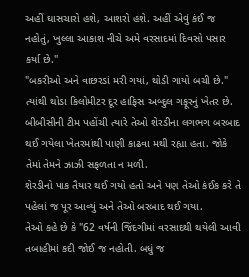અહીં ઘાસચારો હશે, આશરો હશે. અહીં એવું કંઈ જ નહોતું, ખુલ્લા આકાશ નીચે અમે વરસાદમાં દિવસો પસાર કર્યા છે."
"બકરીઓ અને વાછરડાં મરી ગયાં, થોડી ગાયો બચી છે."
ત્યાંથી થોડા કિલોમીટર દૂર હાફિસ અબ્દુલ ગફૂરનું ખેતર છે. બીબીસીની ટીમ પહોંચી ત્યારે તેઓ શેરડીના લગભગ બરબાદ થઈ ગયેલા ખેતરમાંથી પાણી કાઢવા મથી રહ્યા હતા. જોકે તેમાં તેમને ઝાઝી સફળતા ન મળી.
શેરડીનો પાક તૈયાર થઈ ગયો હતો અને પણ તેઓ કંઈક કરે તે પહેલાં જ પૂર આવ્યું અને તેઓ બરબાદ થઈ ગયા.
તેઓ કહે છે કે "62 વર્ષની જિંદગીમાં વરસાદથી થયેલી આવી તબાહીમાં કદી જોઈ જ નહોતી. બધું જ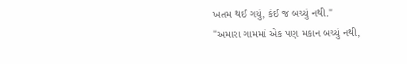ખતમ થઈ ગયું, કંઈ જ બચ્યું નથી."
"અમારા ગામમાં એક પણ મકાન બચ્યું નથી,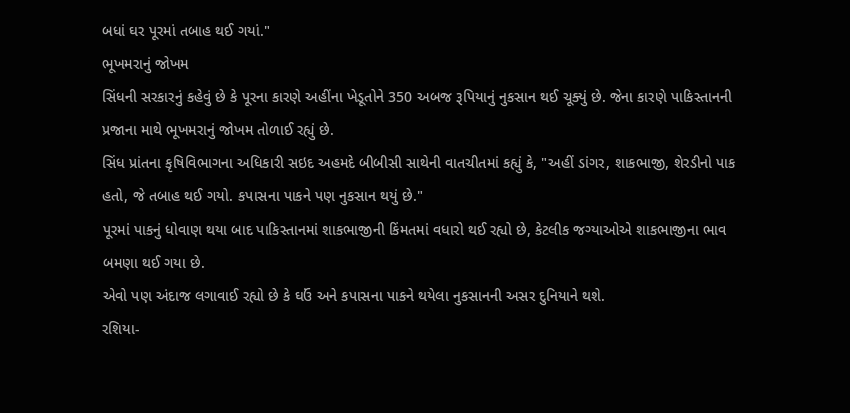બધાં ઘર પૂરમાં તબાહ થઈ ગયાં."
ભૂખમરાનું જોખમ
સિંધની સરકારનું કહેવું છે કે પૂરના કારણે અહીંના ખેડૂતોને 350 અબજ રૂપિયાનું નુકસાન થઈ ચૂક્યું છે. જેના કારણે પાકિસ્તાનની પ્રજાના માથે ભૂખમરાનું જોખમ તોળાઈ રહ્યું છે.
સિંધ પ્રાંતના કૃષિવિભાગના અધિકારી સઇદ અહમદે બીબીસી સાથેની વાતચીતમાં કહ્યું કે, "અહીં ડાંગર, શાકભાજી, શેરડીનો પાક હતો, જે તબાહ થઈ ગયો. કપાસના પાકને પણ નુકસાન થયું છે."
પૂરમાં પાકનું ધોવાણ થયા બાદ પાકિસ્તાનમાં શાકભાજીની કિંમતમાં વધારો થઈ રહ્યો છે, કેટલીક જગ્યાઓએ શાકભાજીના ભાવ બમણા થઈ ગયા છે.
એવો પણ અંદાજ લગાવાઈ રહ્યો છે કે ઘઉં અને કપાસના પાકને થયેલા નુકસાનની અસર દુનિયાને થશે.
રશિયા-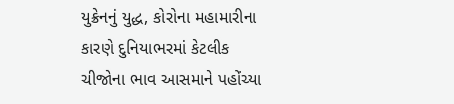યુક્રેનનું યુદ્ધ, કોરોના મહામારીના કારણે દુનિયાભરમાં કેટલીક ચીજોના ભાવ આસમાને પહોંચ્યા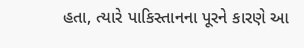હતા, ત્યારે પાકિસ્તાનના પૂરને કારણે આ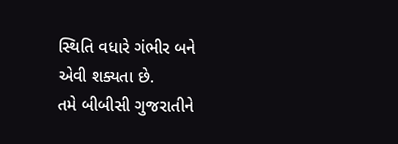સ્થિતિ વધારે ગંભીર બને એવી શક્યતા છે.
તમે બીબીસી ગુજરાતીને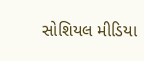સોશિયલ મીડિયા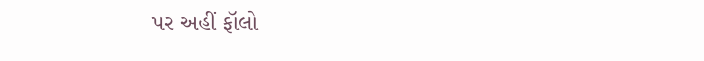પર અહીં ફૉલો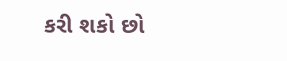કરી શકો છો